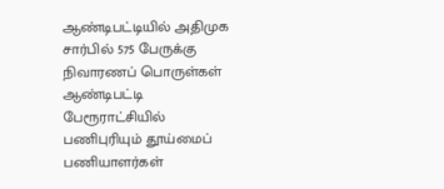ஆண்டிபட்டியில் அதிமுக சார்பில் 575 பேருக்கு நிவாரணப் பொருள்கள்
ஆண்டிபட்டி பேரூராட்சியில் பணிபுரியும் தூய்மைப் பணியாளர்கள்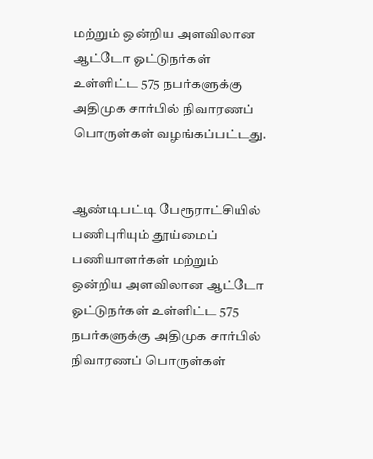மற்றும் ஒன்றிய அளவிலான ஆட்டோ ஓட்டுநர்கள் உள்ளிட்ட 575 நபர்களுக்கு அதிமுக சார்பில் நிவாரணப் பொருள்கள் வழங்கப்பட்டது.


ஆண்டிபட்டி பேரூராட்சியில் பணிபுரியும் தூய்மைப் பணியாளர்கள் மற்றும் ஒன்றிய அளவிலான ஆட்டோ ஓட்டுநர்கள் உள்ளிட்ட 575 நபர்களுக்கு அதிமுக சார்பில் நிவாரணப் பொருள்கள்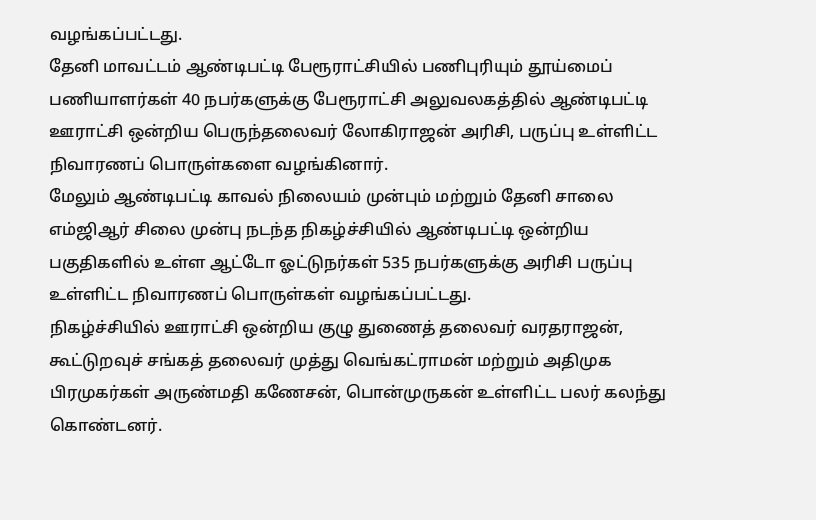வழங்கப்பட்டது.
தேனி மாவட்டம் ஆண்டிபட்டி பேரூராட்சியில் பணிபுரியும் தூய்மைப் பணியாளர்கள் 40 நபர்களுக்கு பேரூராட்சி அலுவலகத்தில் ஆண்டிபட்டி ஊராட்சி ஒன்றிய பெருந்தலைவர் லோகிராஜன் அரிசி, பருப்பு உள்ளிட்ட நிவாரணப் பொருள்களை வழங்கினார்.
மேலும் ஆண்டிபட்டி காவல் நிலையம் முன்பும் மற்றும் தேனி சாலை எம்ஜிஆர் சிலை முன்பு நடந்த நிகழ்ச்சியில் ஆண்டிபட்டி ஒன்றிய பகுதிகளில் உள்ள ஆட்டோ ஓட்டுநர்கள் 535 நபர்களுக்கு அரிசி பருப்பு உள்ளிட்ட நிவாரணப் பொருள்கள் வழங்கப்பட்டது.
நிகழ்ச்சியில் ஊராட்சி ஒன்றிய குழு துணைத் தலைவர் வரதராஜன், கூட்டுறவுச் சங்கத் தலைவர் முத்து வெங்கட்ராமன் மற்றும் அதிமுக பிரமுகர்கள் அருண்மதி கணேசன், பொன்முருகன் உள்ளிட்ட பலர் கலந்து கொண்டனர்.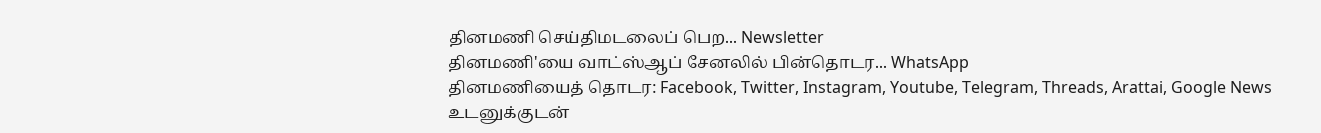தினமணி செய்திமடலைப் பெற... Newsletter
தினமணி'யை வாட்ஸ்ஆப் சேனலில் பின்தொடர... WhatsApp
தினமணியைத் தொடர: Facebook, Twitter, Instagram, Youtube, Telegram, Threads, Arattai, Google News
உடனுக்குடன்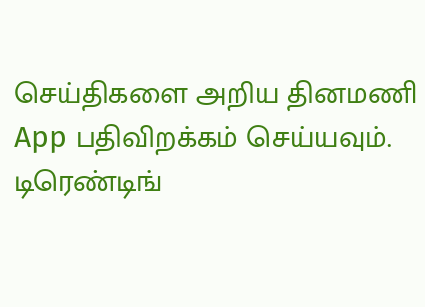செய்திகளை அறிய தினமணி App பதிவிறக்கம் செய்யவும்.
டிரெண்டிங்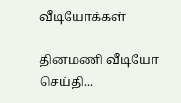வீடியோக்கள்

தினமணி வீடியோ செய்தி...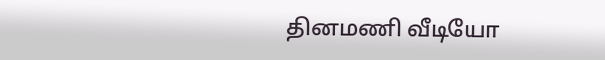தினமணி வீடியோ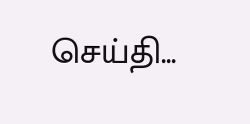செய்தி...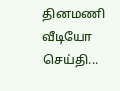தினமணி வீடியோ செய்தி...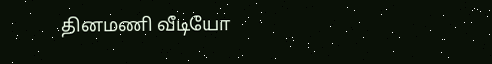தினமணி வீடியோ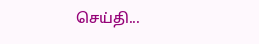செய்தி...